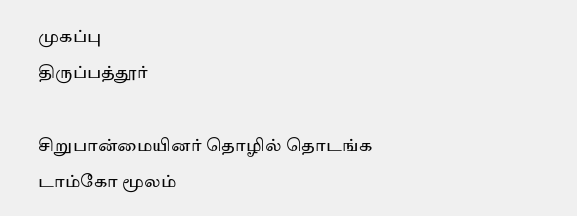முகப்பு
திருப்பத்தூர்

சிறுபான்மையினர் தொழில் தொடங்க டாம்கோ மூலம்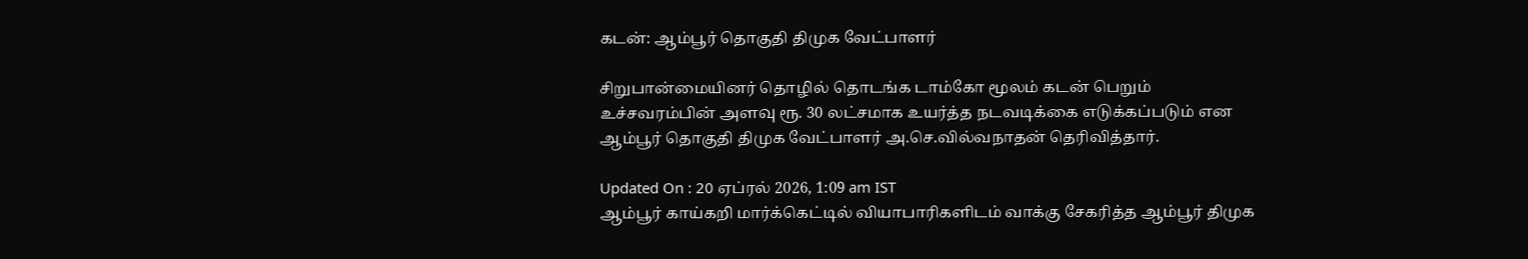கடன்: ஆம்பூர் தொகுதி திமுக வேட்பாளர்

சிறுபான்மையினர் தொழில் தொடங்க டாம்கோ மூலம் கடன் பெறும் உச்சவரம்பின் அளவு ரூ. 30 லட்சமாக உயர்த்த நடவடிக்கை எடுக்கப்படும் என ஆம்பூர் தொகுதி திமுக வேட்பாளர் அ.செ.வில்வநாதன் தெரிவித்தார்.

Updated On : 20 ஏப்ரல் 2026, 1:09 am IST
ஆம்பூர் காய்கறி மார்க்கெட்டில் வியாபாரிகளிடம் வாக்கு சேகரித்த ஆம்பூர் திமுக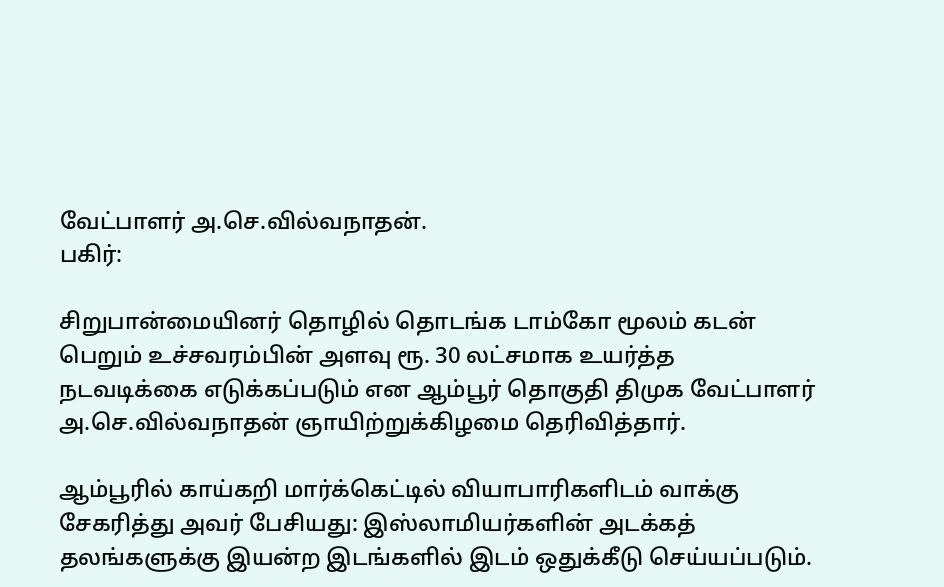வேட்பாளர் அ.செ.வில்வநாதன்.
பகிர்:

சிறுபான்மையினர் தொழில் தொடங்க டாம்கோ மூலம் கடன் பெறும் உச்சவரம்பின் அளவு ரூ. 30 லட்சமாக உயர்த்த நடவடிக்கை எடுக்கப்படும் என ஆம்பூர் தொகுதி திமுக வேட்பாளர் அ.செ.வில்வநாதன் ஞாயிற்றுக்கிழமை தெரிவித்தார்.

ஆம்பூரில் காய்கறி மார்க்கெட்டில் வியாபாரிகளிடம் வாக்கு சேகரித்து அவர் பேசியது: இஸ்லாமியர்களின் அடக்கத் தலங்களுக்கு இயன்ற இடங்களில் இடம் ஒதுக்கீடு செய்யப்படும்.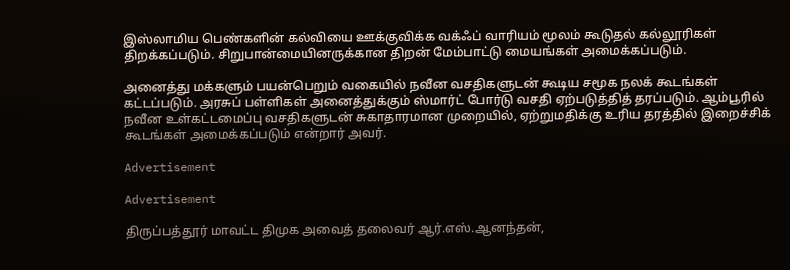இஸ்லாமிய பெண்களின் கல்வியை ஊக்குவிக்க வக்ஃப் வாரியம் மூலம் கூடுதல் கல்லூரிகள் திறக்கப்படும். சிறுபான்மையினருக்கான திறன் மேம்பாட்டு மையங்கள் அமைக்கப்படும்.

அனைத்து மக்களும் பயன்பெறும் வகையில் நவீன வசதிகளுடன் கூடிய சமூக நலக் கூடங்கள் கட்டப்படும். அரசுப் பள்ளிகள் அனைத்துக்கும் ஸ்மார்ட் போர்டு வசதி ஏற்படுத்தித் தரப்படும். ஆம்பூரில் நவீன உள்கட்டமைப்பு வசதிகளுடன் சுகாதாரமான முறையில், ஏற்றுமதிக்கு உரிய தரத்தில் இறைச்சிக் கூடங்கள் அமைக்கப்படும் என்றார் அவர்.

Advertisement

Advertisement

திருப்பத்தூர் மாவட்ட திமுக அவைத் தலைவர் ஆர்.எஸ்.ஆனந்தன்,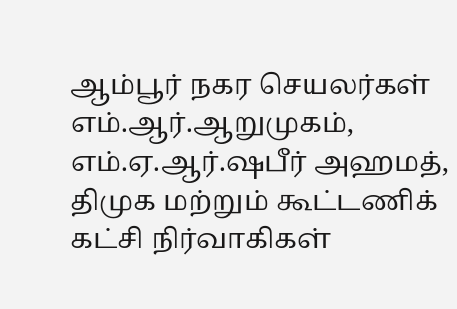ஆம்பூர் நகர செயலர்கள் எம்.ஆர்.ஆறுமுகம், எம்.ஏ.ஆர்.ஷபீர் அஹமத், திமுக மற்றும் கூட்டணிக் கட்சி நிர்வாகிகள்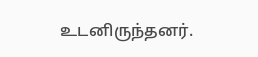உடனிருந்தனர்.